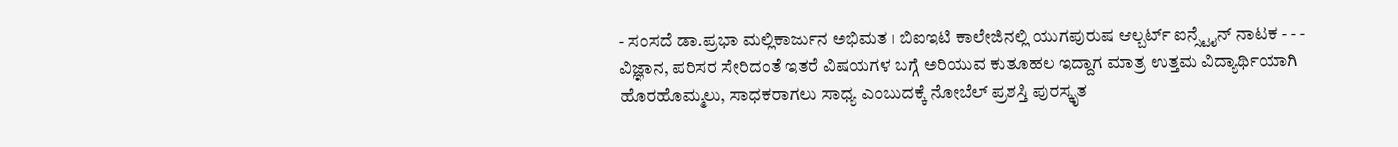- ಸಂಸದೆ ಡಾ.ಪ್ರಭಾ ಮಲ್ಲಿಕಾರ್ಜುನ ಅಭಿಮತ । ಬಿಐಇಟಿ ಕಾಲೇಜಿನಲ್ಲಿ ಯುಗಪುರುಷ ಆಲ್ಬರ್ಟ್ ಐನ್ಸ್ಟೈನ್ ನಾಟಕ - - -
ವಿಜ್ಞಾನ, ಪರಿಸರ ಸೇರಿದಂತೆ ಇತರೆ ವಿಷಯಗಳ ಬಗ್ಗೆ ಅರಿಯುವ ಕುತೂಹಲ ಇದ್ದಾಗ ಮಾತ್ರ ಉತ್ತಮ ವಿದ್ಯಾರ್ಥಿಯಾಗಿ ಹೊರಹೊಮ್ಮಲು, ಸಾಧಕರಾಗಲು ಸಾಧ್ಯ ಎಂಬುದಕ್ಕೆ ನೋಬೆಲ್ ಪ್ರಶಸ್ತಿ ಪುರಸ್ಕೃತ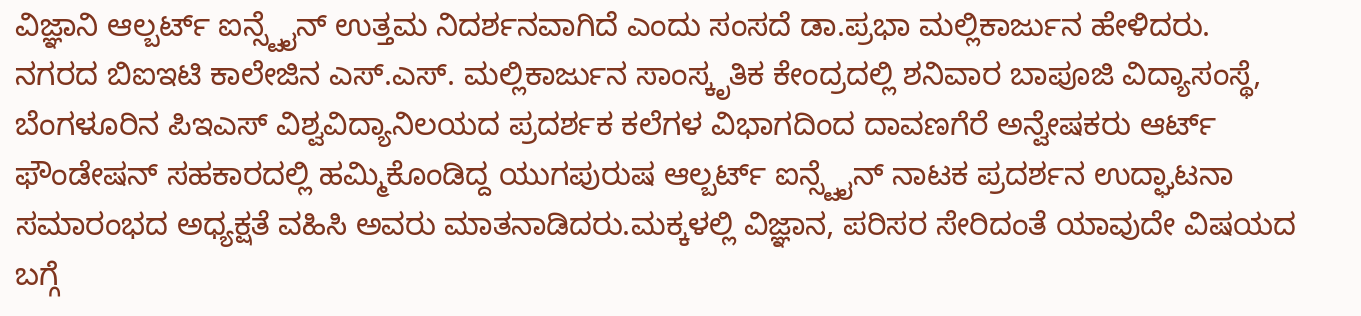ವಿಜ್ಞಾನಿ ಆಲ್ಬರ್ಟ್ ಐನ್ಸ್ಟೈನ್ ಉತ್ತಮ ನಿದರ್ಶನವಾಗಿದೆ ಎಂದು ಸಂಸದೆ ಡಾ.ಪ್ರಭಾ ಮಲ್ಲಿಕಾರ್ಜುನ ಹೇಳಿದರು.
ನಗರದ ಬಿಐಇಟಿ ಕಾಲೇಜಿನ ಎಸ್.ಎಸ್. ಮಲ್ಲಿಕಾರ್ಜುನ ಸಾಂಸ್ಕೃತಿಕ ಕೇಂದ್ರದಲ್ಲಿ ಶನಿವಾರ ಬಾಪೂಜಿ ವಿದ್ಯಾಸಂಸ್ಥೆ, ಬೆಂಗಳೂರಿನ ಪಿಇಎಸ್ ವಿಶ್ವವಿದ್ಯಾನಿಲಯದ ಪ್ರದರ್ಶಕ ಕಲೆಗಳ ವಿಭಾಗದಿಂದ ದಾವಣಗೆರೆ ಅನ್ವೇಷಕರು ಆರ್ಟ್ ಫೌಂಡೇಷನ್ ಸಹಕಾರದಲ್ಲಿ ಹಮ್ಮಿಕೊಂಡಿದ್ದ ಯುಗಪುರುಷ ಆಲ್ಬರ್ಟ್ ಐನ್ಸ್ಟೈನ್ ನಾಟಕ ಪ್ರದರ್ಶನ ಉದ್ಘಾಟನಾ ಸಮಾರಂಭದ ಅಧ್ಯಕ್ಷತೆ ವಹಿಸಿ ಅವರು ಮಾತನಾಡಿದರು.ಮಕ್ಕಳಲ್ಲಿ ವಿಜ್ಞಾನ, ಪರಿಸರ ಸೇರಿದಂತೆ ಯಾವುದೇ ವಿಷಯದ ಬಗ್ಗೆ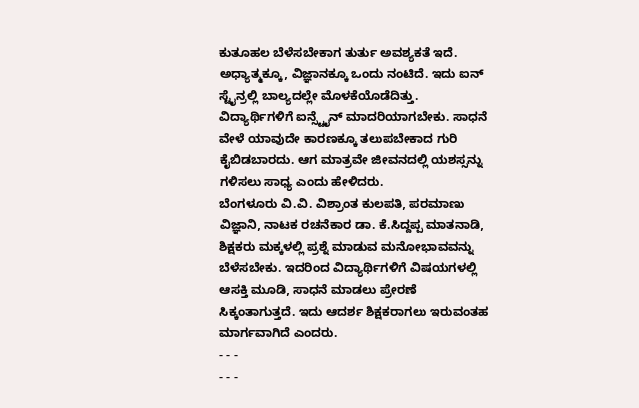ಕುತೂಹಲ ಬೆಳೆಸಬೇಕಾಗ ತುರ್ತು ಅವಶ್ಯಕತೆ ಇದೆ. ಅಧ್ಯಾತ್ಮಕ್ಕೂ, ವಿಜ್ಞಾನಕ್ಕೂ ಒಂದು ನಂಟಿದೆ. ಇದು ಐನ್ ಸ್ಟೈನ್ರಲ್ಲಿ ಬಾಲ್ಯದಲ್ಲೇ ಮೊಳಕೆಯೊಡೆದಿತ್ತು. ವಿದ್ಯಾರ್ಥಿಗಳಿಗೆ ಐನ್ಸ್ಟೈನ್ ಮಾದರಿಯಾಗಬೇಕು. ಸಾಧನೆ ವೇಳೆ ಯಾವುದೇ ಕಾರಣಕ್ಕೂ ತಲುಪಬೇಕಾದ ಗುರಿ ಕೈಬಿಡಬಾರದು. ಆಗ ಮಾತ್ರವೇ ಜೀವನದಲ್ಲಿ ಯಶಸ್ಸನ್ನು ಗಳಿಸಲು ಸಾಧ್ಯ ಎಂದು ಹೇಳಿದರು.
ಬೆಂಗಳೂರು ವಿ.ವಿ. ವಿಶ್ರಾಂತ ಕುಲಪತಿ, ಪರಮಾಣು ವಿಜ್ಞಾನಿ, ನಾಟಕ ರಚನೆಕಾರ ಡಾ. ಕೆ.ಸಿದ್ದಪ್ಪ ಮಾತನಾಡಿ, ಶಿಕ್ಷಕರು ಮಕ್ಕಳಲ್ಲಿ ಪ್ರಶ್ನೆ ಮಾಡುವ ಮನೋಭಾವವನ್ನು ಬೆಳೆಸಬೇಕು. ಇದರಿಂದ ವಿದ್ಯಾರ್ಥಿಗಳಿಗೆ ವಿಷಯಗಳಲ್ಲಿ ಆಸಕ್ತಿ ಮೂಡಿ, ಸಾಧನೆ ಮಾಡಲು ಪ್ರೇರಣೆ ಸಿಕ್ಕಂತಾಗುತ್ತದೆ. ಇದು ಆದರ್ಶ ಶಿಕ್ಷಕರಾಗಲು ಇರುವಂತಹ ಮಾರ್ಗವಾಗಿದೆ ಎಂದರು.
- - -
- - -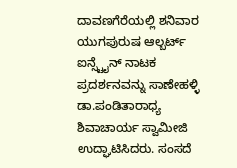ದಾವಣಗೆರೆಯಲ್ಲಿ ಶನಿವಾರ ಯುಗಪುರುಷ ಆಲ್ಬರ್ಟ್ ಐನ್ಸ್ಟೈನ್ ನಾಟಕ ಪ್ರದರ್ಶನವನ್ನು ಸಾಣೇಹಳ್ಳಿ ಡಾ.ಪಂಡಿತಾರಾಧ್ಯ ಶಿವಾಚಾರ್ಯ ಸ್ವಾಮೀಜಿ ಉದ್ಘಾಟಿಸಿದರು. ಸಂಸದೆ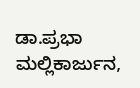ಡಾ.ಪ್ರಭಾ ಮಲ್ಲಿಕಾರ್ಜುನ,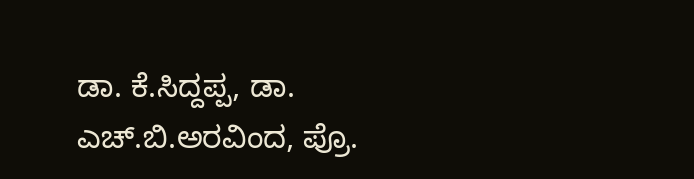ಡಾ. ಕೆ.ಸಿದ್ದಪ್ಪ, ಡಾ. ಎಚ್.ಬಿ.ಅರವಿಂದ, ಪ್ರೊ.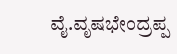ವೈ.ವೃಷಭೇಂದ್ರಪ್ಪ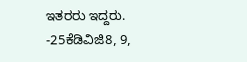ಇತರರು ಇದ್ದರು. -25ಕೆಡಿವಿಜಿ8, 9,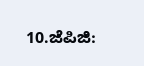10.ಜೆಪಿಜಿ: